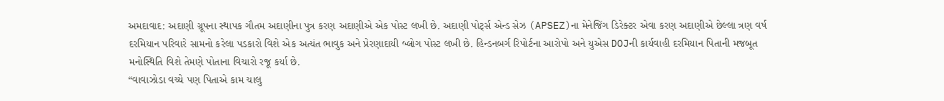અમદાવાદ: અદાણી ગ્રૂપના સ્થાપક ગૌતમ અદાણીના પુત્ર કરણ અદાણીએ એક પોસ્ટ લખી છે. અદાણી પોર્ટ્સ એન્ડ સેઝ (APSEZ)ના મેનેજિંગ ડિરેક્ટર એવા કરણ અદાણીએ છેલ્લા ત્રણ વર્ષ દરમિયાન પરિવારે સામનો કરેલા પડકારો વિશે એક અત્યંત ભાવુક અને પ્રેરણાદાયી બ્લોગ પોસ્ટ લખી છે. હિન્ડનબર્ગ રિપોર્ટના આરોપો અને યુએસ DOJની કાર્યવાહી દરમિયાન પિતાની મજબૂત મનોસ્થિતિ વિશે તેમણે પોતાના વિચારો રજૂ કર્યા છે.
“વાવાઝોડા વચ્ચે પણ પિતાએ કામ ચાલુ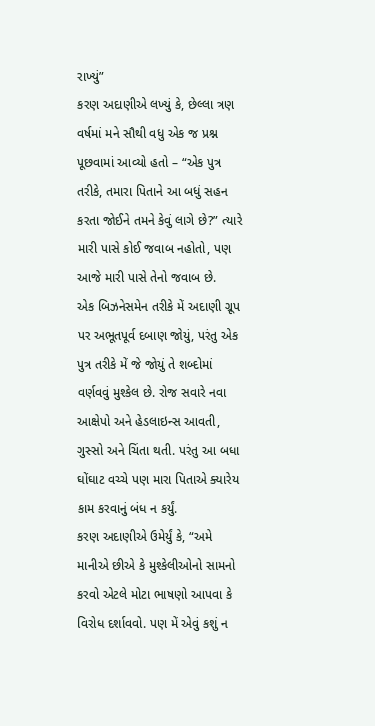રાખ્યું”
કરણ અદાણીએ લખ્યું કે, છેલ્લા ત્રણ વર્ષમાં મને સૌથી વધુ એક જ પ્રશ્ન પૂછવામાં આવ્યો હતો – “એક પુત્ર તરીકે, તમારા પિતાને આ બધું સહન કરતા જોઈને તમને કેવું લાગે છે?” ત્યારે મારી પાસે કોઈ જવાબ નહોતો, પણ આજે મારી પાસે તેનો જવાબ છે.
એક બિઝનેસમેન તરીકે મેં અદાણી ગ્રૂપ પર અભૂતપૂર્વ દબાણ જોયું, પરંતુ એક પુત્ર તરીકે મેં જે જોયું તે શબ્દોમાં વર્ણવવું મુશ્કેલ છે. રોજ સવારે નવા આક્ષેપો અને હેડલાઇન્સ આવતી, ગુસ્સો અને ચિંતા થતી. પરંતુ આ બધા ઘોંઘાટ વચ્ચે પણ મારા પિતાએ ક્યારેય કામ કરવાનું બંધ ન કર્યું.
કરણ અદાણીએ ઉમેર્યું કે, “અમે માનીએ છીએ કે મુશ્કેલીઓનો સામનો કરવો એટલે મોટા ભાષણો આપવા કે વિરોધ દર્શાવવો. પણ મેં એવું કશું ન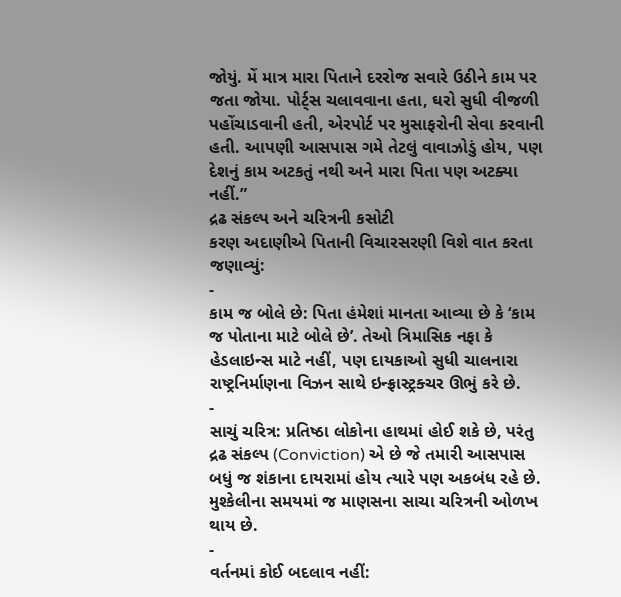જોયું. મેં માત્ર મારા પિતાને દરરોજ સવારે ઉઠીને કામ પર જતા જોયા. પોર્ટ્સ ચલાવવાના હતા, ઘરો સુધી વીજળી પહોંચાડવાની હતી, એરપોર્ટ પર મુસાફરોની સેવા કરવાની હતી. આપણી આસપાસ ગમે તેટલું વાવાઝોડું હોય, પણ દેશનું કામ અટકતું નથી અને મારા પિતા પણ અટક્યા નહીં.”
દ્રઢ સંકલ્પ અને ચરિત્રની કસોટી
કરણ અદાણીએ પિતાની વિચારસરણી વિશે વાત કરતા જણાવ્યું:
-
કામ જ બોલે છે: પિતા હંમેશાં માનતા આવ્યા છે કે ‘કામ જ પોતાના માટે બોલે છે’. તેઓ ત્રિમાસિક નફા કે હેડલાઇન્સ માટે નહીં, પણ દાયકાઓ સુધી ચાલનારા રાષ્ટ્રનિર્માણના વિઝન સાથે ઇન્ફ્રાસ્ટ્રક્ચર ઊભું કરે છે.
-
સાચું ચરિત્ર: પ્રતિષ્ઠા લોકોના હાથમાં હોઈ શકે છે, પરંતુ દ્રઢ સંકલ્પ (Conviction) એ છે જે તમારી આસપાસ બધું જ શંકાના દાયરામાં હોય ત્યારે પણ અકબંધ રહે છે. મુશ્કેલીના સમયમાં જ માણસના સાચા ચરિત્રની ઓળખ થાય છે.
-
વર્તનમાં કોઈ બદલાવ નહીં: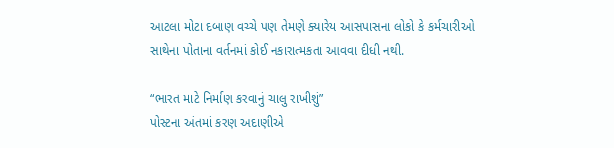આટલા મોટા દબાણ વચ્ચે પણ તેમણે ક્યારેય આસપાસના લોકો કે કર્મચારીઓ સાથેના પોતાના વર્તનમાં કોઈ નકારાત્મકતા આવવા દીધી નથી.

“ભારત માટે નિર્માણ કરવાનું ચાલુ રાખીશું”
પોસ્ટના અંતમાં કરણ અદાણીએ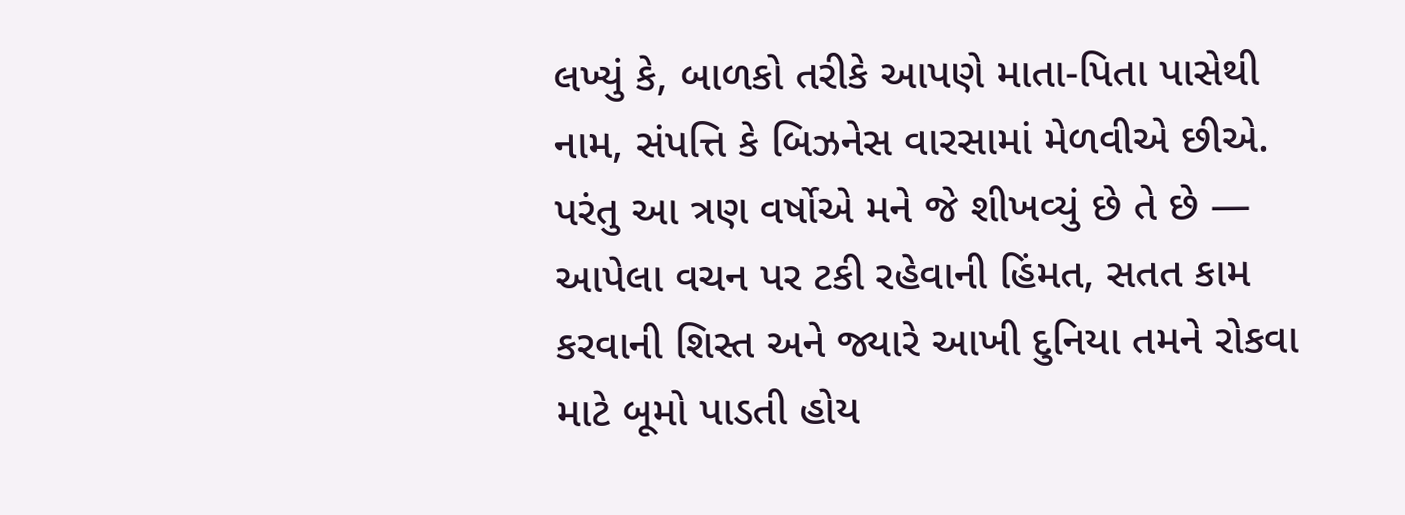લખ્યું કે, બાળકો તરીકે આપણે માતા-પિતા પાસેથી નામ, સંપત્તિ કે બિઝનેસ વારસામાં મેળવીએ છીએ. પરંતુ આ ત્રણ વર્ષોએ મને જે શીખવ્યું છે તે છે — આપેલા વચન પર ટકી રહેવાની હિંમત, સતત કામ કરવાની શિસ્ત અને જ્યારે આખી દુનિયા તમને રોકવા માટે બૂમો પાડતી હોય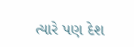ત્યારે પણ દેશ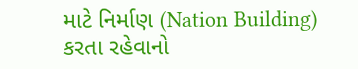માટે નિર્માણ (Nation Building) કરતા રહેવાનો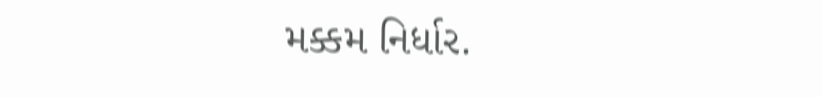મક્કમ નિર્ધાર.